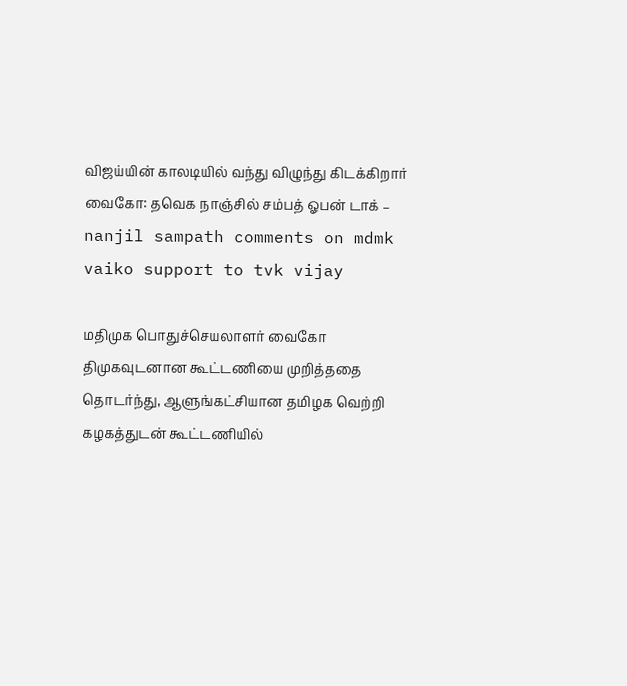விஜய்யின் காலடியில் வந்து விழுந்து கிடக்கிறார் வைகோ: தவெக நாஞ்சில் சம்பத் ஓபன் டாக் – nanjil sampath comments on mdmk vaiko support to tvk vijay

மதிமுக பொதுச்செயலாளர் வைகோ திமுகவுடனான கூட்டணியை முறித்ததை தொடர்ந்து, ஆளுங்கட்சியான தமிழக வெற்றி கழகத்துடன் கூட்டணியில்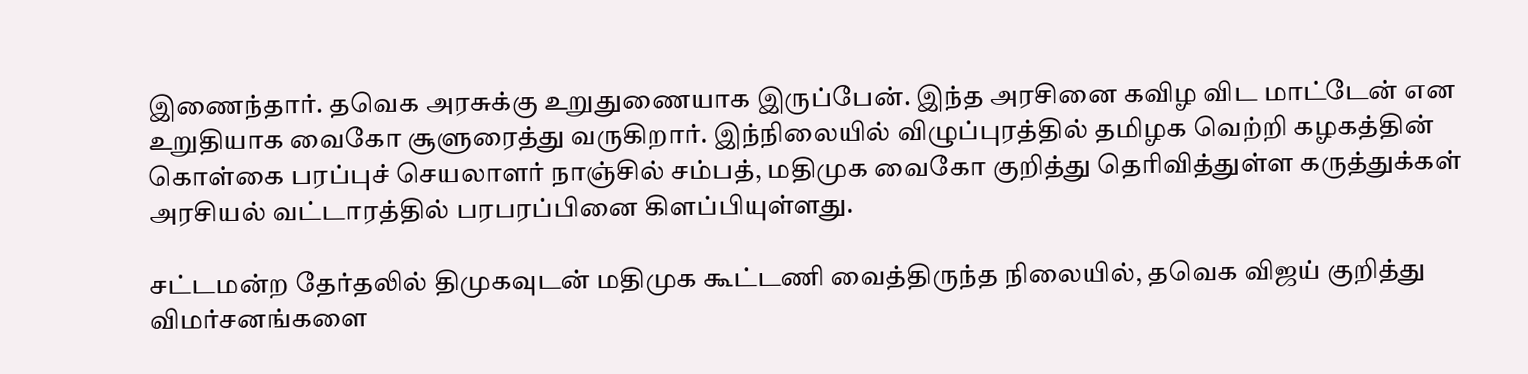இணைந்தார். தவெக அரசுக்கு உறுதுணையாக இருப்பேன். இந்த அரசினை கவிழ விட மாட்டேன் என உறுதியாக வைகோ சூளுரைத்து வருகிறார். இந்நிலையில் விழுப்புரத்தில் தமிழக வெற்றி கழகத்தின் கொள்கை பரப்புச் செயலாளர் நாஞ்சில் சம்பத், மதிமுக வைகோ குறித்து தெரிவித்துள்ள கருத்துக்கள் அரசியல் வட்டாரத்தில் பரபரப்பினை கிளப்பியுள்ளது.

சட்டமன்ற தேர்தலில் திமுகவுடன் மதிமுக கூட்டணி வைத்திருந்த நிலையில், தவெக விஜய் குறித்து விமர்சனங்களை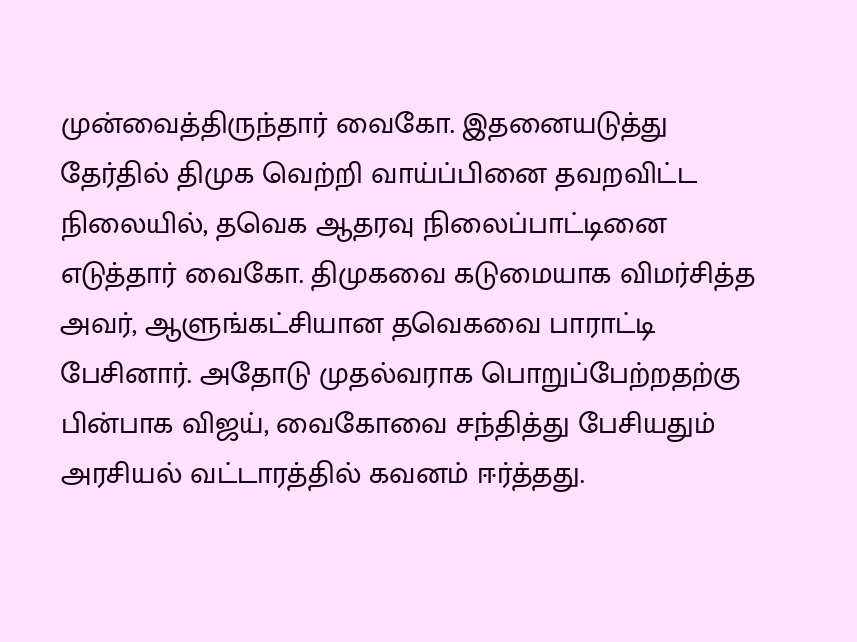முன்வைத்திருந்தார் வைகோ. இதனையடுத்து தேர்தில் திமுக வெற்றி வாய்ப்பினை தவறவிட்ட நிலையில், தவெக ஆதரவு நிலைப்பாட்டினை எடுத்தார் வைகோ. திமுகவை கடுமையாக விமர்சித்த அவர், ஆளுங்கட்சியான தவெகவை பாராட்டி பேசினார். அதோடு முதல்வராக பொறுப்பேற்றதற்கு பின்பாக விஜய், வைகோவை சந்தித்து பேசியதும் அரசியல் வட்டாரத்தில் கவனம் ஈர்த்தது.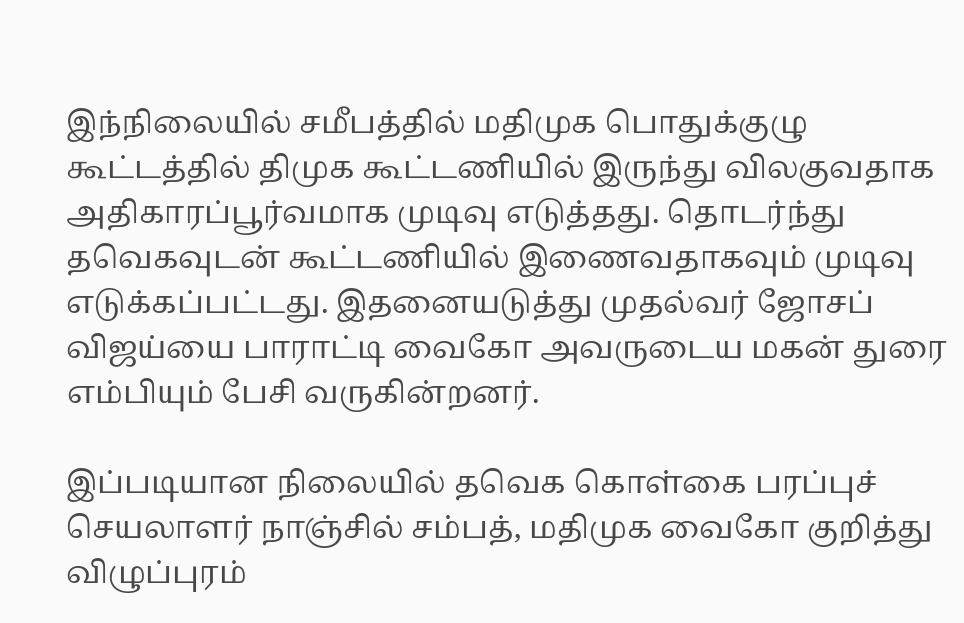இந்நிலையில் சமீபத்தில் மதிமுக பொதுக்குழு கூட்டத்தில் திமுக கூட்டணியில் இருந்து விலகுவதாக அதிகாரப்பூர்வமாக முடிவு எடுத்தது. தொடர்ந்து தவெகவுடன் கூட்டணியில் இணைவதாகவும் முடிவு எடுக்கப்பட்டது. இதனையடுத்து முதல்வர் ஜோசப் விஜய்யை பாராட்டி வைகோ அவருடைய மகன் துரை எம்பியும் பேசி வருகின்றனர்.

இப்படியான நிலையில் தவெக கொள்கை பரப்புச் செயலாளர் நாஞ்சில் சம்பத், மதிமுக வைகோ குறித்து விழுப்புரம்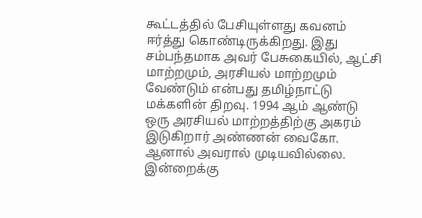கூட்டத்தில் பேசியுள்ளது கவனம் ஈர்த்து கொண்டிருக்கிறது. இது சம்பந்தமாக அவர் பேசுகையில், ஆட்சி மாற்றமும், அரசியல் மாற்றமும் வேண்டும் என்பது தமிழ்நாட்டு மக்களின் திறவு. 1994 ஆம் ஆண்டு ஒரு அரசியல் மாற்றத்திற்கு அகரம் இடுகிறார் அண்ணன் வைகோ. ஆனால் அவரால் முடியவில்லை. இன்றைக்கு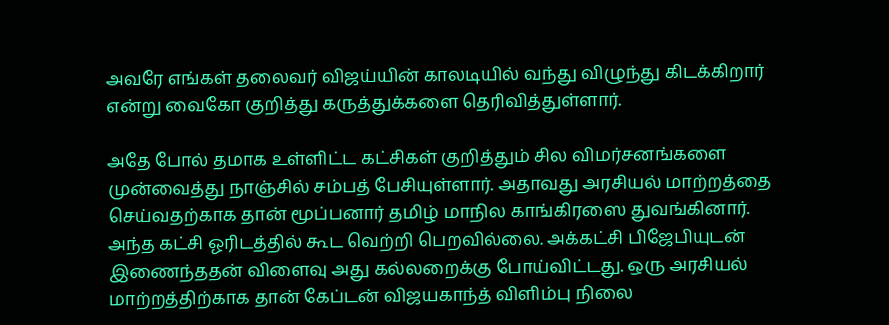அவரே எங்கள் தலைவர் விஜய்யின் காலடியில் வந்து விழுந்து கிடக்கிறார் என்று வைகோ குறித்து கருத்துக்களை தெரிவித்துள்ளார்.

அதே போல் தமாக உள்ளிட்ட கட்சிகள் குறித்தும் சில விமர்சனங்களை முன்வைத்து நாஞ்சில் சம்பத் பேசியுள்ளார். அதாவது அரசியல் மாற்றத்தை செய்வதற்காக தான் மூப்பனார் தமிழ் மாநில காங்கிரஸை துவங்கினார். அந்த கட்சி ஓரிடத்தில் கூட வெற்றி பெறவில்லை. அக்கட்சி பிஜேபியுடன் இணைந்ததன் விளைவு அது கல்லறைக்கு போய்விட்டது. ஒரு அரசியல் மாற்றத்திற்காக தான் கேப்டன் விஜயகாந்த் விளிம்பு நிலை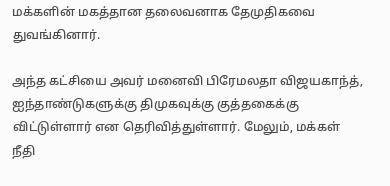மக்களின் மகத்தான தலைவனாக தேமுதிகவை துவங்கினார்.

அந்த கட்சியை அவர் மனைவி பிரேமலதா விஜயகாந்த், ஐந்தாண்டுகளுக்கு திமுகவுக்கு குத்தகைக்கு விட்டுள்ளார் என தெரிவித்துள்ளார். மேலும், மக்கள் நீதி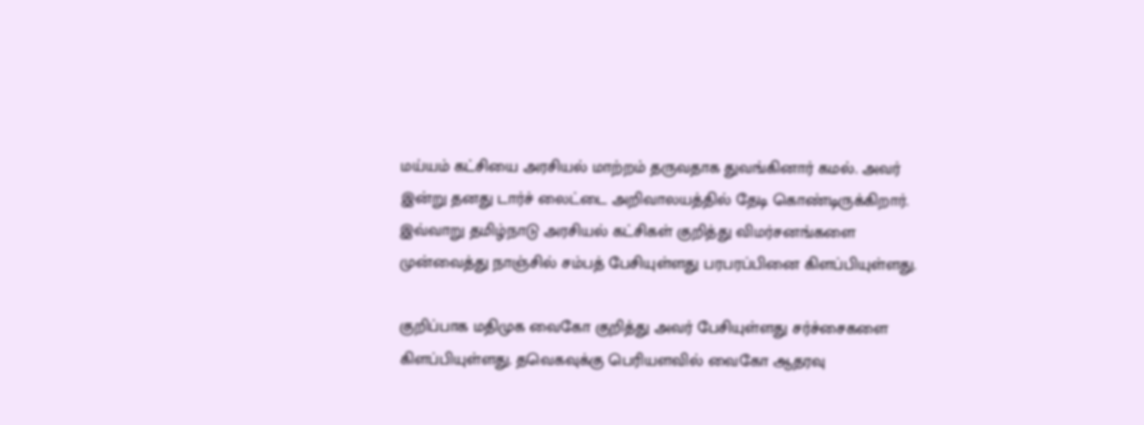மய்யம் கட்சியை அரசியல் மாற்றம் தருவதாக துவங்கினார் கமல். அவர் இன்று தனது டார்ச் லைட்டை அறிவாலயத்தில் தேடி கொண்டிருக்கிறார். இவ்வாறு தமிழ்நாடு அரசியல் கட்சிகள் குறித்து விமர்சனங்களை முன்வைத்து நாஞ்சில் சம்பத் பேசியுள்ளது பரபரப்பினை கிளப்பியுள்ளது.

குறிப்பாக மதிமுக வைகோ குறித்து அவர் பேசியுள்ளது சர்ச்சைகளை கிளப்பியுள்ளது. தவெகவுக்கு பெரியளவில் வைகோ ஆதரவு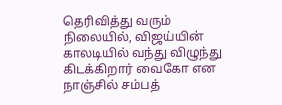தெரிவித்து வரும் நிலையில், விஜய்யின் காலடியில் வந்து விழுந்து கிடக்கிறார் வைகோ என நாஞ்சில் சம்பத்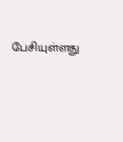பேசியுள்ளது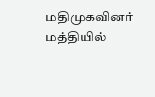மதிமுகவினர் மத்தியில்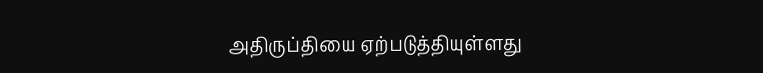அதிருப்தியை ஏற்படுத்தியுள்ளது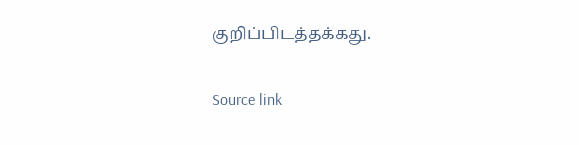குறிப்பிடத்தக்கது.

Source link